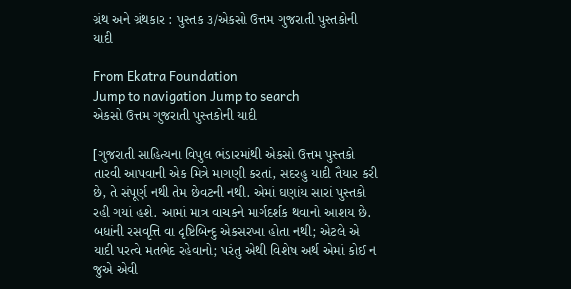ગ્રંથ અને ગ્રંથકાર : પુસ્તક ૩/એકસો ઉત્તમ ગુજરાતી પુસ્તકોની યાદી

From Ekatra Foundation
Jump to navigation Jump to search
એકસો ઉત્તમ ગુજરાતી પુસ્તકોની યાદી

[ગુજરાતી સાહિત્યના વિપુલ ભંડારમાંથી એકસો ઉત્તમ પુસ્તકો તારવી આપવાની એક મિત્રે માગણી કરતાં, સદરહુ યાદી તૈયાર કરી છે, તે સંપૂર્ણ નથી તેમ છેવટની નથી. એમાં ઘણાંય સારાં પુસ્તકો રહી ગયાં હશે. આમાં માત્ર વાચકને માર્ગદર્શક થવાનો આશય છે. બધાંની રસવૃત્તિ વા દૃષ્ટિબિન્દુ એકસરખા હોતા નથી; એટલે એ યાદી પરત્વે મતભેદ રહેવાનો; પરંતુ એથી વિશેષ અર્થ એમાં કોઈ ન જુએ એવી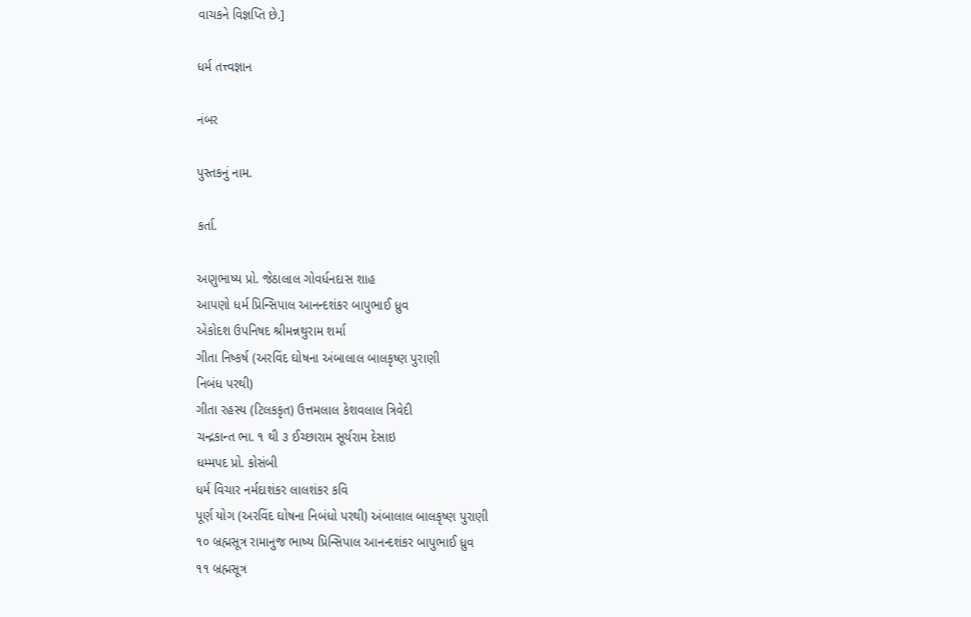વાચકને વિજ્ઞપ્તિ છે.]

ધર્મ તત્ત્વજ્ઞાન

નંબર

પુસ્તકનું નામ.

કર્તા.

અણુભાષ્ય પ્રો. જેઠાલાલ ગોવર્ધનદાસ શાહ
આપણો ધર્મ પ્રિન્સિપાલ આનન્દશંકર બાપુભાઈ ધ્રુવ
એકોદશ ઉપનિષદ શ્રીમન્નથુરામ શર્મા
ગીતા નિષ્કર્ષ (અરવિંદ ઘોષના અંબાલાલ બાલકૃષ્ણ પુરાણી
નિબંધ પરથી)
ગીતા રહસ્ય (ટિલકકૃત) ઉત્તમલાલ કેશવલાલ ત્રિવેદી
ચન્દ્રકાન્ત ભા. ૧ થી ૩ ઈચ્છારામ સૂર્યરામ દેસાઇ
ધમ્મપદ પ્રો. કોસંબી
ધર્મ વિચાર નર્મદાશંકર લાલશંકર કવિ
પૂર્ણ યોગ (અરવિંદ ઘોષના નિબંધો પરથી) અંબાલાલ બાલકૃષ્ણ પુરાણી
૧૦ બ્રહ્મસૂત્ર રામાનુજ ભાષ્ય પ્રિન્સિપાલ આનન્દશંકર બાપુભાઈ ધ્રુવ
૧૧ બ્રહ્મસૂત્ર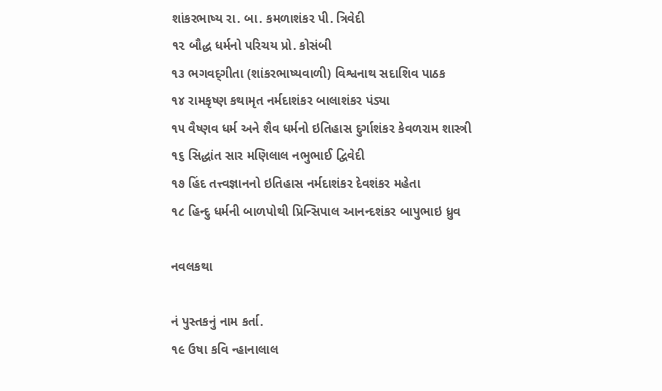શાંકરભાષ્ય રા. બા. કમળાશંકર પી. ત્રિવેદી
૧૨ બૌદ્ધ ધર્મનો પરિચય પ્રો. કોસંબી
૧૩ ભગવદ્‌ગીતા (શાંકરભાષ્યવાળી) વિશ્વનાથ સદાશિવ પાઠક
૧૪ રામકૃષ્ણ કથામૃત નર્મદાશંકર બાલાશંકર પંડ્યા
૧૫ વૈષ્ણવ ધર્મ અને શૈવ ધર્મનો ઇતિહાસ દુર્ગાશંકર કેવળરામ શાસ્ત્રી
૧૬ સિદ્ધાંત સાર મણિલાલ નભુભાઈ દ્વિવેદી
૧૭ હિંદ તત્ત્વજ્ઞાનનો ઇતિહાસ નર્મદાશંકર દેવશંકર મહેતા
૧૮ હિન્દુ ધર્મની બાળપોથી પ્રિન્સિપાલ આનન્દશંકર બાપુભાઇ ધ્રુવ

નવલકથા

નં પુસ્તકનું નામ કર્તા.
૧૯ ઉષા કવિ ન્હાનાલાલ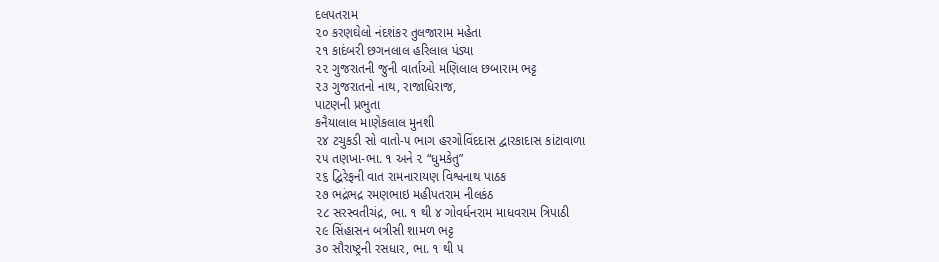દલપતરામ
૨૦ કરણઘેલો નંદશંકર તુલજારામ મહેતા
૨૧ કાદંબરી છગનલાલ હરિલાલ પંડ્યા
૨૨ ગુજરાતની જુની વાર્તાઓ મણિલાલ છબારામ ભટ્ટ
૨૩ ગુજરાતનો નાથ, રાજાધિરાજ,
પાટણની પ્રભુતા
કનૈયાલાલ માણેકલાલ મુનશી
૨૪ ટચુકડી સો વાતો-૫ ભાગ હરગોવિંદદાસ દ્વારકાદાસ કાંટાવાળા
૨૫ તણખા-ભા. ૧ અને ૨ “ધુમકેતુ”
૨૬ દ્વિરેફની વાત રામનારાયણ વિશ્વનાથ પાઠક
૨૭ ભદ્રંભદ્ર રમણભાઇ મહીપતરામ નીલકંઠ
૨૮ સરસ્વતીચંદ્ર, ભા. ૧ થી ૪ ગોવર્ધનરામ માધવરામ ત્રિપાઠી
૨૯ સિંહાસન બત્રીસી શામળ ભટ્ટ
૩૦ સૌરાષ્ટ્રની રસધાર, ભા. ૧ થી ૫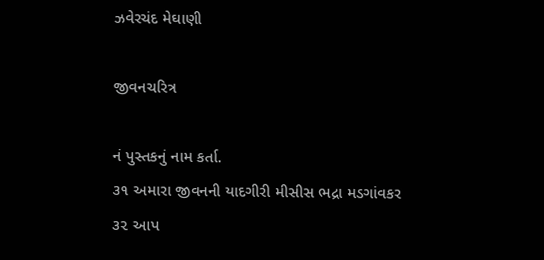ઝવેરચંદ મેઘાણી

જીવનચરિત્ર

નં પુસ્તકનું નામ કર્તા.
૩૧ અમારા જીવનની યાદગીરી મીસીસ ભદ્રા મડગાંવકર
૩૨ આપ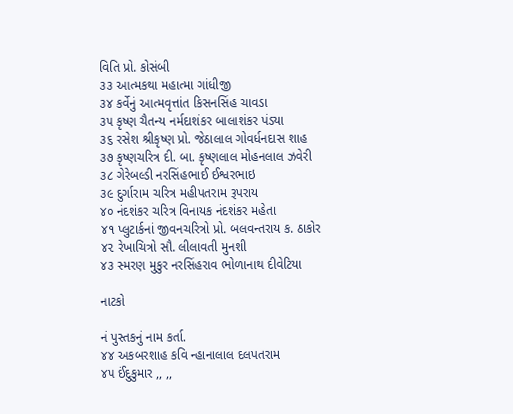વિતિ પ્રો. કોસંબી
૩૩ આત્મકથા મહાત્મા ગાંધીજી
૩૪ કર્વેનું આત્મવૃત્તાંત કિસનસિંહ ચાવડા
૩૫ કૃષ્ણ ચૈતન્ય નર્મદાશંકર બાલાશંકર પંડ્યા
૩૬ રસેશ શ્રીકૃષ્ણ પ્રો. જેઠાલાલ ગોવર્ધનદાસ શાહ
૩૭ કૃષ્ણચરિત્ર દી. બા. કૃષ્ણલાલ મોહનલાલ ઝવેરી
૩૮ ગેરેબલ્ડી નરસિંહભાઈ ઈશ્વરભાઇ
૩૯ દુર્ગારામ ચરિત્ર મહીપતરામ રૂપરાય
૪૦ નંદશંકર ચરિત્ર વિનાયક નંદશંકર મહેતા
૪૧ પ્લુટાર્કનાં જીવનચરિત્રો પ્રો. બલવન્તરાય ક. ઠાકોર
૪૨ રેખાચિત્રો સૌ. લીલાવતી મુનશી
૪૩ સ્મરણ મુકુર નરસિંહરાવ ભોળાનાથ દીવેટિયા

નાટકો

નં પુસ્તકનું નામ કર્તા.
૪૪ અકબરશાહ કવિ ન્હાનાલાલ દલપતરામ
૪૫ ઈંદુકુમાર ,, ,,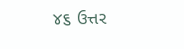૪૬ ઉત્તર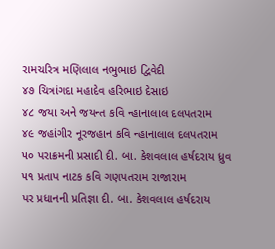રામચરિત્ર મણિલાલ નભુભાઇ દ્વિવેદી
૪૭ ચિત્રાંગદા મહાદેવ હરિભાઇ દેસાઇ
૪૮ જયા અને જયન્ત કવિ ન્હાનાલાલ દલપતરામ
૪૯ જહાંગીર નૂરજહાન કવિ ન્હાનાલાલ દલપતરામ
૫૦ પરાક્રમની પ્રસાદી દી. બા. કેશવલાલ હર્ષદરાય ધ્રુવ
૫૧ પ્રતાપ નાટક કવિ ગણપતરામ રાજારામ
પર પ્રધાનની પ્રતિજ્ઞા દી. બા. કેશવલાલ હર્ષદરાય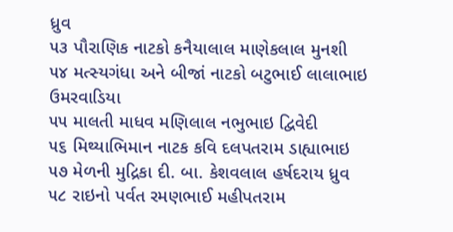ધ્રુવ
૫૩ પૌરાણિક નાટકો કનૈયાલાલ માણેકલાલ મુનશી
૫૪ મત્સ્યગંધા અને બીજાં નાટકો બટુભાઈ લાલાભાઇ ઉમરવાડિયા
૫૫ માલતી માધવ મણિલાલ નભુભાઇ દ્વિવેદી
૫૬ મિથ્યાભિમાન નાટક કવિ દલપતરામ ડાહ્યાભાઇ
૫૭ મેળની મુદ્રિકા દી. બા. કેશવલાલ હર્ષદરાય ધ્રુવ
૫૮ રાઇનો પર્વત રમણભાઈ મહીપતરામ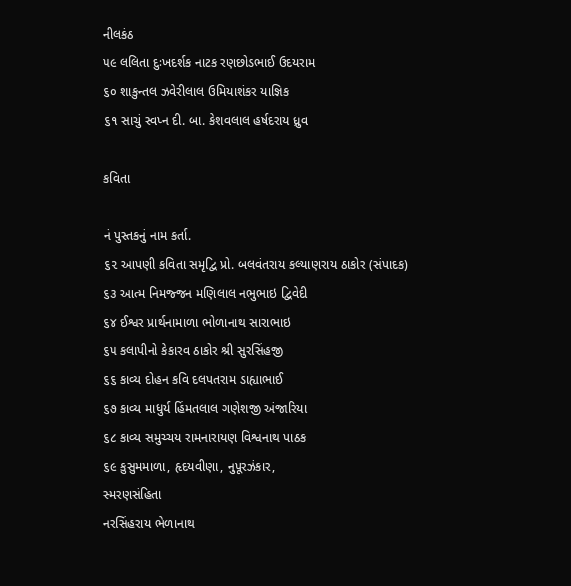નીલકંઠ
૫૯ લલિતા દુઃખદર્શક નાટક રણછોડભાઈ ઉદયરામ
૬૦ શાકુન્તલ ઝવેરીલાલ ઉમિયાશંકર યાજ્ઞિક
૬૧ સાચું સ્વપ્ન દી. બા. કેશવલાલ હર્ષદરાય ધ્રુવ

કવિતા

નં પુસ્તકનું નામ કર્તા.
૬૨ આપણી કવિતા સમૃદ્વિ પ્રો. બલવંતરાય કલ્યાણરાય ઠાકોર (સંપાદક)
૬૩ આત્મ નિમજ્જન મણિલાલ નભુભાઇ દ્વિવેદી
૬૪ ઈશ્વર પ્રાર્થનામાળા ભોળાનાથ સારાભાઇ
૬૫ કલાપીનો કેકારવ ઠાકોર શ્રી સુરસિંહજી
૬૬ કાવ્ય દોહન કવિ દલપતરામ ડાહ્યાભાઈ
૬૭ કાવ્ય માધુર્ય હિંમતલાલ ગણેશજી અંજારિયા
૬૮ કાવ્ય સમુચ્ચય રામનારાયણ વિશ્વનાથ પાઠક
૬૯ કુસુમમાળા, હૃદયવીણા, નુપૂરઝંકાર,
સ્મરણસંહિતા
નરસિંહરાય ભેળાનાથ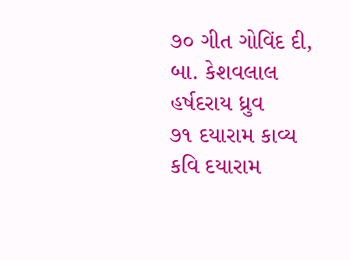૭૦ ગીત ગોવિંદ દી, બા. કેશવલાલ હર્ષદરાય ધ્રુવ
૭૧ દયારામ કાવ્ય કવિ દયારામ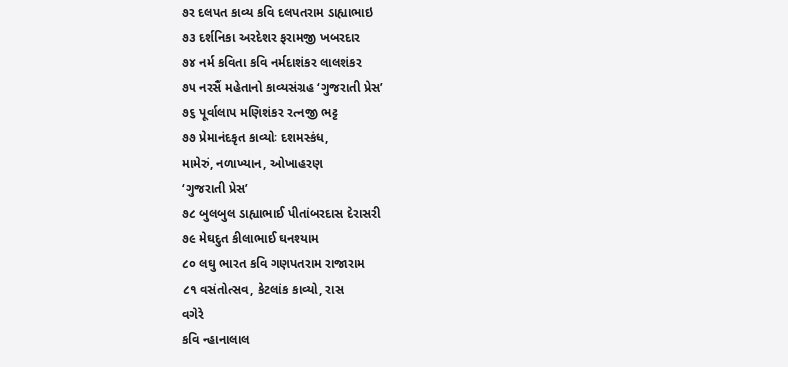૭ર દલપત કાવ્ય કવિ દલપતરામ ડાહ્યાભાઇ
૭૩ દર્શનિકા અરદેશર ફરામજી ખબરદાર
૭૪ નર્મ કવિતા કવિ નર્મદાશંકર લાલશંકર
૭૫ નરસૈં મહેતાનો કાવ્યસંગ્રહ ‘ગુજરાતી પ્રેસ’
૭૬ પૂર્વાલાપ મણિશંકર રત્નજી ભટ્ટ
૭૭ પ્રેમાનંદકૃત કાવ્યોઃ દશમસ્કંધ,
મામેરું, નળાખ્યાન, ઓખાહરણ
‘ગુજરાતી પ્રેસ’
૭૮ બુલબુલ ડાહ્યાભાઈ પીતાંબરદાસ દેરાસરી
૭૯ મેઘદુત કીલાભાઈ ઘનશ્યામ
૮૦ લઘુ ભારત કવિ ગણપતરામ રાજારામ
૮૧ વસંતોત્સવ, કેટલાંક કાવ્યો, રાસ
વગેરે
કવિ ન્હાનાલાલ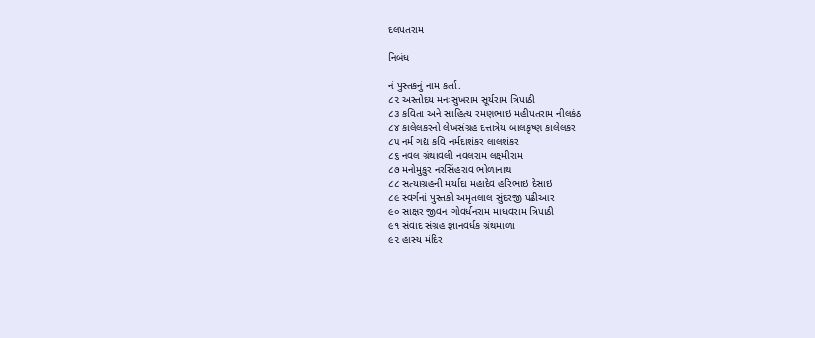દલપતરામ

નિબંધ

નં પુસ્તકનું નામ કર્તા.
૮૨ અસ્તોદય મનઃસુખરામ સૂર્યરામ ત્રિપાઠી
૮૩ કવિતા અને સાહિત્ય રમણભાઇ મહીપતરામ નીલકંઠ
૮૪ કાલેલકરનો લેખસંગ્રહ દત્તાત્રેય બાલકૃષ્ણ કાલેલકર
૮૫ નર્મ ગદ્ય કવિ નર્મદાશંકર લાલશંકર
૮૬ નવલ ગ્રંથાવલી નવલરામ લક્ષ્મીરામ
૮૭ મનોમુકુર નરસિંહરાવ ભોળાનાથ
૮૮ સત્યાગ્રહની મર્યાદા મહાદેવ હરિભાઇ દેસાઇ
૮૯ સ્વર્ગનાં પુસ્તકો અમૃતલાલ સુંદરજી પઢીઆર
૯૦ સાક્ષર જીવન ગોવર્ધનરામ માધવરામ ત્રિપાઠી
૯૧ સંવાદ સંગ્રહ જ્ઞાનવર્ધક ગ્રંથમાળા
૯૨ હાસ્ય મંદિર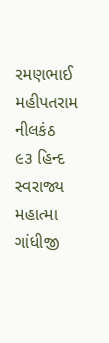રમણભાઈ મહીપતરામ નીલકંઠ
૯૩ હિન્દ સ્વરાજ્ય મહાત્મા ગાંધીજી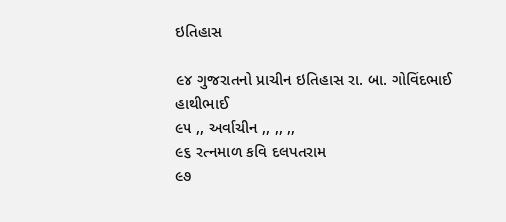ઇતિહાસ

૯૪ ગુજરાતનો પ્રાચીન ઇતિહાસ રા. બા. ગોવિંદભાઈ હાથીભાઈ
૯૫ ,, અર્વાચીન ,, ,, ,,
૯૬ રત્નમાળ કવિ દલપતરામ
૯૭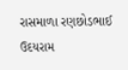રાસમાળા રણછોડભાઈ ઉદયરામ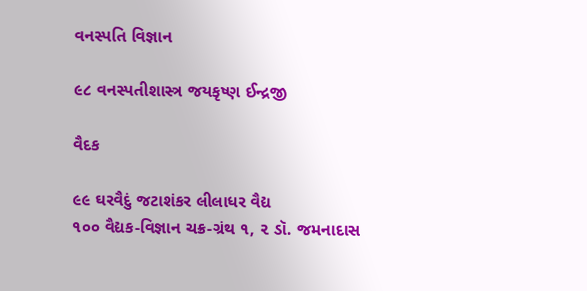વનસ્પતિ વિજ્ઞાન

૯૮ વનસ્પતીશાસ્ત્ર જયકૃષ્ણ ઈન્દ્રજી

વૈદક

૯૯ ઘરવૈદું જટાશંકર લીલાધર વૈદ્ય
૧૦૦ વૈદ્યક-વિજ્ઞાન ચક્ર-ગ્રંથ ૧, ૨ ડૉ. જમનાદાસ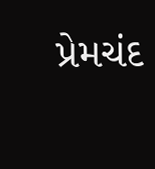પ્રેમચંદ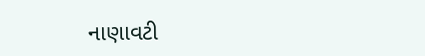નાણાવટી